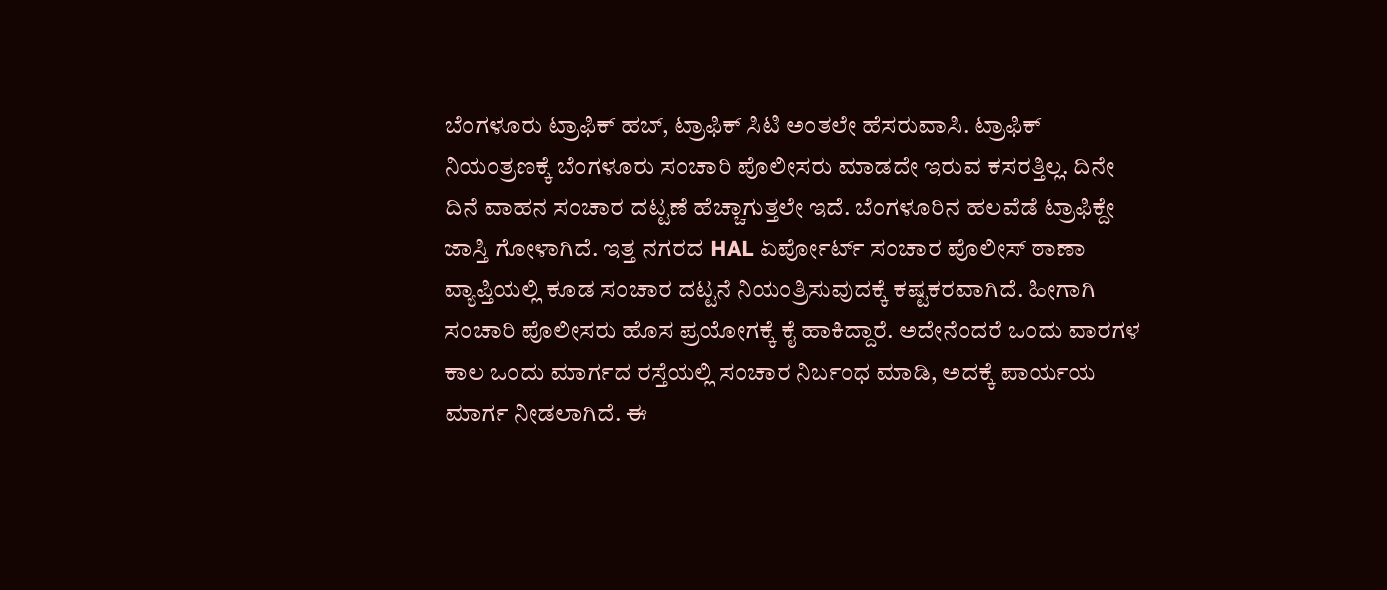ಬೆಂಗಳೂರು ಟ್ರಾಫಿಕ್ ಹಬ್, ಟ್ರಾಫಿಕ್ ಸಿಟಿ ಅಂತಲೇ ಹೆಸರುವಾಸಿ. ಟ್ರಾಫಿಕ್ ನಿಯಂತ್ರಣಕ್ಕೆ ಬೆಂಗಳೂರು ಸಂಚಾರಿ ಪೊಲೀಸರು ಮಾಡದೇ ಇರುವ ಕಸರತ್ತಿಲ್ಲ. ದಿನೇ ದಿನೆ ವಾಹನ ಸಂಚಾರ ದಟ್ಟಣೆ ಹೆಚ್ಚಾಗುತ್ತಲೇ ಇದೆ. ಬೆಂಗಳೂರಿನ ಹಲವೆಡೆ ಟ್ರಾಫಿಕ್ದೇ ಜಾಸ್ತಿ ಗೋಳಾಗಿದೆ. ಇತ್ತ ನಗರದ HAL ಏರ್ಪೋರ್ಟ್ ಸಂಚಾರ ಪೊಲೀಸ್ ಠಾಣಾ ವ್ಯಾಪ್ತಿಯಲ್ಲಿ ಕೂಡ ಸಂಚಾರ ದಟ್ಟನೆ ನಿಯಂತ್ರಿಸುವುದಕ್ಕೆ ಕಷ್ಟಕರವಾಗಿದೆ. ಹೀಗಾಗಿ ಸಂಚಾರಿ ಪೊಲೀಸರು ಹೊಸ ಪ್ರಯೋಗಕ್ಕೆ ಕೈ ಹಾಕಿದ್ದಾರೆ. ಅದೇನೆಂದರೆ ಒಂದು ವಾರಗಳ ಕಾಲ ಒಂದು ಮಾರ್ಗದ ರಸ್ತೆಯಲ್ಲಿ ಸಂಚಾರ ನಿರ್ಬಂಧ ಮಾಡಿ, ಅದಕ್ಕೆ ಪಾರ್ಯಯ ಮಾರ್ಗ ನೀಡಲಾಗಿದೆ. ಈ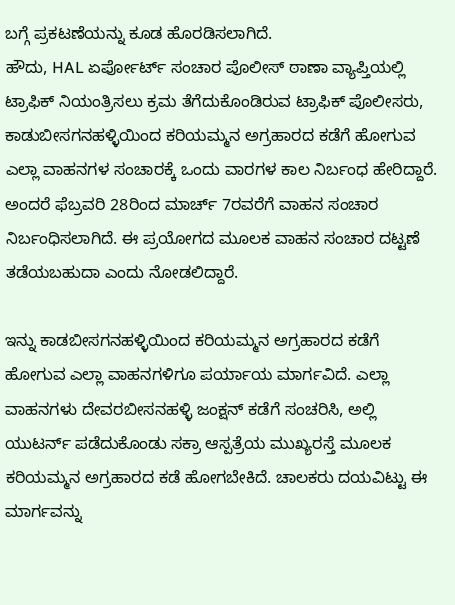ಬಗ್ಗೆ ಪ್ರಕಟಣೆಯನ್ನು ಕೂಡ ಹೊರಡಿಸಲಾಗಿದೆ.
ಹೌದು, HAL ಏರ್ಪೋರ್ಟ್ ಸಂಚಾರ ಪೊಲೀಸ್ ಠಾಣಾ ವ್ಯಾಪ್ತಿಯಲ್ಲಿ ಟ್ರಾಫಿಕ್ ನಿಯಂತ್ರಿಸಲು ಕ್ರಮ ತೆಗೆದುಕೊಂಡಿರುವ ಟ್ರಾಫಿಕ್ ಪೊಲೀಸರು, ಕಾಡುಬೀಸಗನಹಳ್ಳಿಯಿಂದ ಕರಿಯಮ್ಮನ ಅಗ್ರಹಾರದ ಕಡೆಗೆ ಹೋಗುವ ಎಲ್ಲಾ ವಾಹನಗಳ ಸಂಚಾರಕ್ಕೆ ಒಂದು ವಾರಗಳ ಕಾಲ ನಿರ್ಬಂಧ ಹೇರಿದ್ದಾರೆ. ಅಂದರೆ ಫೆಬ್ರವರಿ 28ರಿಂದ ಮಾರ್ಚ್ 7ರವರೆಗೆ ವಾಹನ ಸಂಚಾರ ನಿರ್ಬಂಧಿಸಲಾಗಿದೆ. ಈ ಪ್ರಯೋಗದ ಮೂಲಕ ವಾಹನ ಸಂಚಾರ ದಟ್ಟಣೆ ತಡೆಯಬಹುದಾ ಎಂದು ನೋಡಲಿದ್ದಾರೆ.

ಇನ್ನು ಕಾಡಬೀಸಗನಹಳ್ಳಿಯಿಂದ ಕರಿಯಮ್ಮನ ಅಗ್ರಹಾರದ ಕಡೆಗೆ ಹೋಗುವ ಎಲ್ಲಾ ವಾಹನಗಳಿಗೂ ಪರ್ಯಾಯ ಮಾರ್ಗವಿದೆ. ಎಲ್ಲಾ ವಾಹನಗಳು ದೇವರಬೀಸನಹಳ್ಳಿ ಜಂಕ್ಷನ್ ಕಡೆಗೆ ಸಂಚರಿಸಿ, ಅಲ್ಲಿ ಯುಟರ್ನ್ ಪಡೆದುಕೊಂಡು ಸಕ್ರಾ ಆಸ್ಪತ್ರೆಯ ಮುಖ್ಯರಸ್ತೆ ಮೂಲಕ ಕರಿಯಮ್ಮನ ಅಗ್ರಹಾರದ ಕಡೆ ಹೋಗಬೇಕಿದೆ. ಚಾಲಕರು ದಯವಿಟ್ಟು ಈ ಮಾರ್ಗವನ್ನು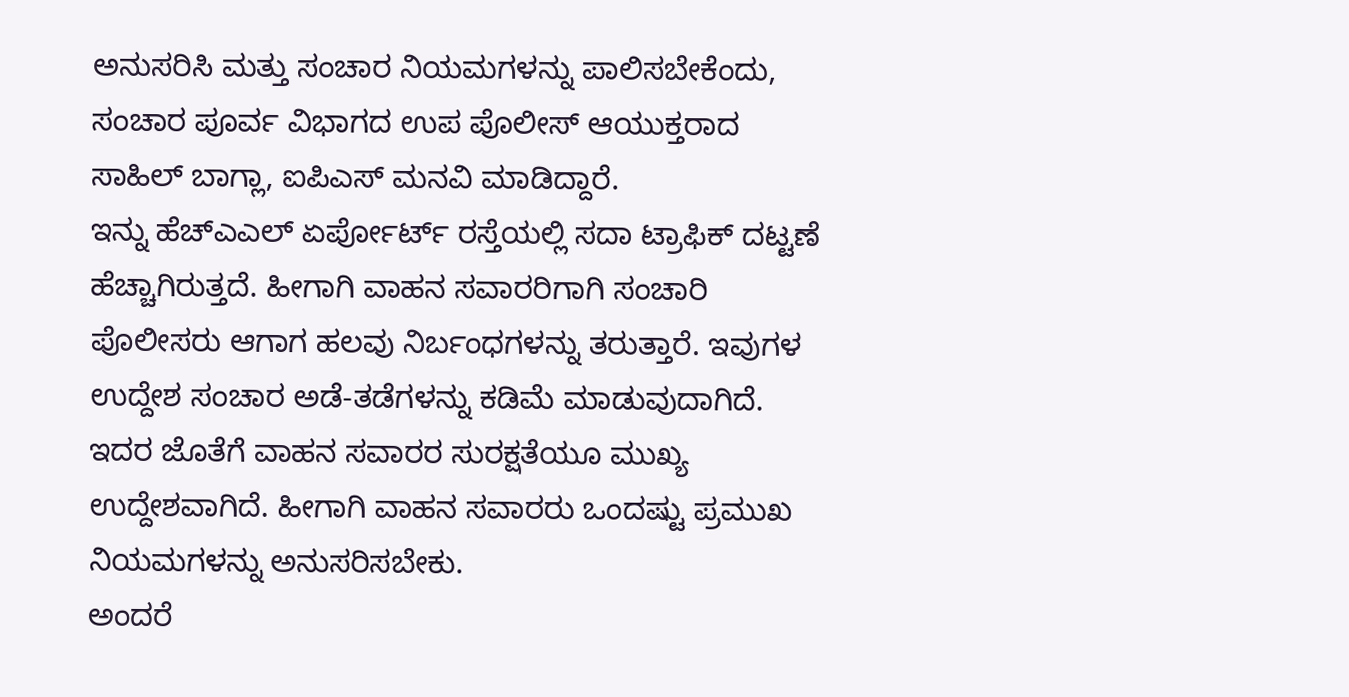ಅನುಸರಿಸಿ ಮತ್ತು ಸಂಚಾರ ನಿಯಮಗಳನ್ನು ಪಾಲಿಸಬೇಕೆಂದು, ಸಂಚಾರ ಪೂರ್ವ ವಿಭಾಗದ ಉಪ ಪೊಲೀಸ್ ಆಯುಕ್ತರಾದ ಸಾಹಿಲ್ ಬಾಗ್ಲಾ, ಐಪಿಎಸ್ ಮನವಿ ಮಾಡಿದ್ದಾರೆ.
ಇನ್ನು ಹೆಚ್ಎಎಲ್ ಏರ್ಪೋರ್ಟ್ ರಸ್ತೆಯಲ್ಲಿ ಸದಾ ಟ್ರಾಫಿಕ್ ದಟ್ಟಣೆ ಹೆಚ್ಚಾಗಿರುತ್ತದೆ. ಹೀಗಾಗಿ ವಾಹನ ಸವಾರರಿಗಾಗಿ ಸಂಚಾರಿ ಪೊಲೀಸರು ಆಗಾಗ ಹಲವು ನಿರ್ಬಂಧಗಳನ್ನು ತರುತ್ತಾರೆ. ಇವುಗಳ ಉದ್ದೇಶ ಸಂಚಾರ ಅಡೆ-ತಡೆಗಳನ್ನು ಕಡಿಮೆ ಮಾಡುವುದಾಗಿದೆ. ಇದರ ಜೊತೆಗೆ ವಾಹನ ಸವಾರರ ಸುರಕ್ಷತೆಯೂ ಮುಖ್ಯ ಉದ್ದೇಶವಾಗಿದೆ. ಹೀಗಾಗಿ ವಾಹನ ಸವಾರರು ಒಂದಷ್ಟು ಪ್ರಮುಖ ನಿಯಮಗಳನ್ನು ಅನುಸರಿಸಬೇಕು.
ಅಂದರೆ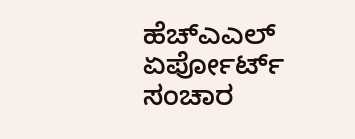ಹೆಚ್ಎಎಲ್ ಏರ್ಪೋರ್ಟ್ ಸಂಚಾರ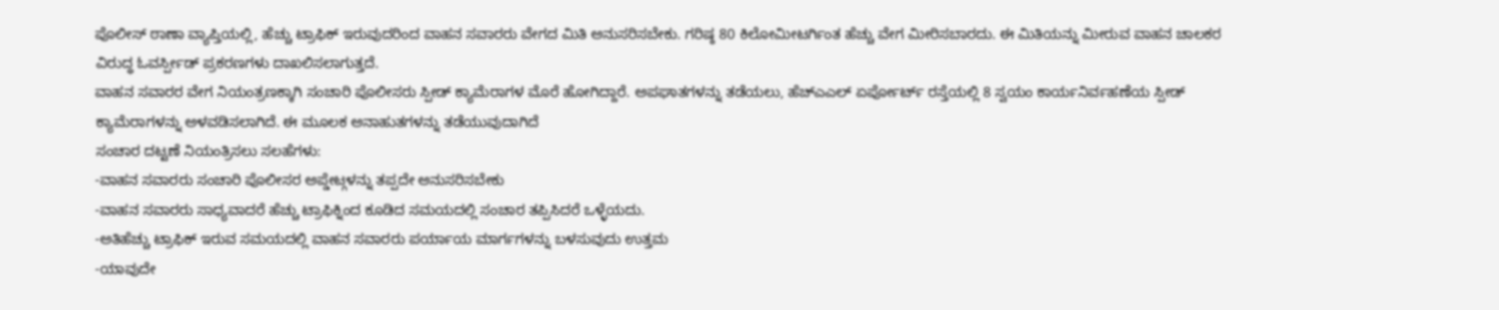ಪೊಲೀಸ್ ಠಾಣಾ ವ್ಯಾಪ್ತಿಯಲ್ಲಿ, ಹೆಚ್ಚು ಟ್ರಾಫಿಕ್ ಇರುವುದರಿಂದ ವಾಹನ ಸವಾರರು ವೇಗದ ಮಿತಿ ಅನುಸರಿಸಬೇಕು. ಗರಿಷ್ಠ 80 ಕಿಲೋಮೀಟರ್ಗಿಂತ ಹೆಚ್ಚು ವೇಗ ಮೀರಿಸಬಾರದು. ಈ ಮಿತಿಯನ್ನು ಮೀರುವ ವಾಹನ ಚಾಲಕರ ವಿರುದ್ಧ ಓವರ್ಸ್ಪೀಡ್ ಪ್ರಕರಣಗಳು ದಾಖಲಿಸಲಾಗುತ್ತದೆ.
ವಾಹನ ಸವಾರರ ವೇಗ ನಿಯಂತ್ರಣಕ್ಕಾಗಿ ಸಂಚಾರಿ ಪೊಲೀಸರು ಸ್ಪೀಡ್ ಕ್ಯಾಮೆರಾಗಳ ಮೊರೆ ಹೋಗಿದ್ದಾರೆ. ಅಪಘಾತಗಳನ್ನು ತಡೆಯಲು, ಹೆಚ್ಎಎಲ್ ಏರ್ಪೋರ್ಟ್ ರಸ್ತೆಯಲ್ಲಿ 8 ಸ್ವಯಂ ಕಾರ್ಯನಿರ್ವಹಣೆಯ ಸ್ಪೀಡ್ ಕ್ಯಾಮೆರಾಗಳನ್ನು ಅಳವಡಿಸಲಾಗಿದೆ. ಈ ಮೂಲಕ ಅನಾಹುತಗಳನ್ನು ತಡೆಯುವುದಾಗಿದೆ
ಸಂಚಾರ ದಟ್ಟಣೆ ನಿಯಂತ್ರಿಸಲು ಸಲಹೆಗಳು:
-ವಾಹನ ಸವಾರರು ಸಂಚಾರಿ ಪೊಲೀಸರ ಅಪ್ಡೇಟ್ಗಳನ್ನು ತಪ್ಪದೇ ಅನುಸರಿಸಬೇಕು
-ವಾಹನ ಸವಾರರು ಸಾಧ್ಯವಾದರೆ ಹೆಚ್ಚು ಟ್ರಾಫಿಕ್ನಿಂದ ಕೂಡಿದ ಸಮಯದಲ್ಲಿ ಸಂಚಾರ ತಪ್ಪಿಸಿದರೆ ಒಳ್ಳೆಯದು.
-ಅತಿಹೆಚ್ಚು ಟ್ರಾಫಿಕ್ ಇರುವ ಸಮಯದಲ್ಲಿ ವಾಹನ ಸವಾರರು ಪರ್ಯಾಯ ಮಾರ್ಗಗಳನ್ನು ಬಳಸುವುದು ಉತ್ತಮ
-ಯಾವುದೇ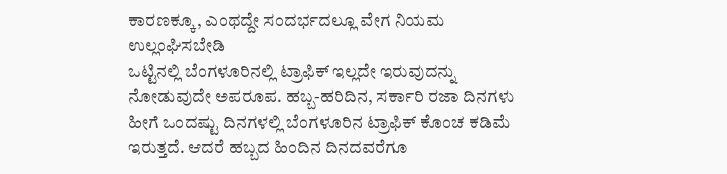ಕಾರಣಕ್ಕೂ, ಎಂಥದ್ದೇ ಸಂದರ್ಭದಲ್ಲೂ ವೇಗ ನಿಯಮ ಉಲ್ಲಂಘಿಸಬೇಡಿ
ಒಟ್ಟಿನಲ್ಲಿ ಬೆಂಗಳೂರಿನಲ್ಲಿ ಟ್ರಾಫಿಕ್ ಇಲ್ಲದೇ ಇರುವುದನ್ನು ನೋಡುವುದೇ ಅಪರೂಪ. ಹಬ್ಬ-ಹರಿದಿನ, ಸರ್ಕಾರಿ ರಜಾ ದಿನಗಳು ಹೀಗೆ ಒಂದಷ್ಟು ದಿನಗಳಲ್ಲಿ ಬೆಂಗಳೂರಿನ ಟ್ರಾಫಿಕ್ ಕೊಂಚ ಕಡಿಮೆ ಇರುತ್ತದೆ. ಆದರೆ ಹಬ್ಬದ ಹಿಂದಿನ ದಿನದವರೆಗೂ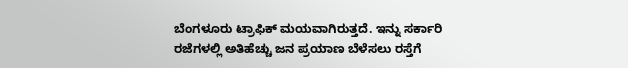ಬೆಂಗಳೂರು ಟ್ರಾಫಿಕ್ ಮಯವಾಗಿರುತ್ತದೆ. ಇನ್ನು ಸರ್ಕಾರಿ ರಜೆಗಳಲ್ಲಿ ಅತಿಹೆಚ್ಚು ಜನ ಪ್ರಯಾಣ ಬೆಳೆಸಲು ರಸ್ತೆಗೆ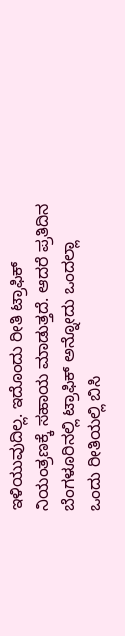ಇಳಿಯುವುದಿಲ್ಲ. ಇದೊಂದು ರೀತಿ ಟ್ರಾಫಿಕ್ ನಿಯಂತ್ರಣಕ್ಕೆ ಸಹಾಯ ಮಾಡುತ್ತದೆ. ಆದರೆ ಪ್ರತಿದಿನ ಬೆಂಗಳೂರಿನಲ್ಲಿ ಟ್ರಾಫಿಕ್ ಅನ್ನೋದು ಒಂದಲ್ಲಾ ಒಂದು ರೀತಿಯಲ್ಲಿ ಬಿಸಿ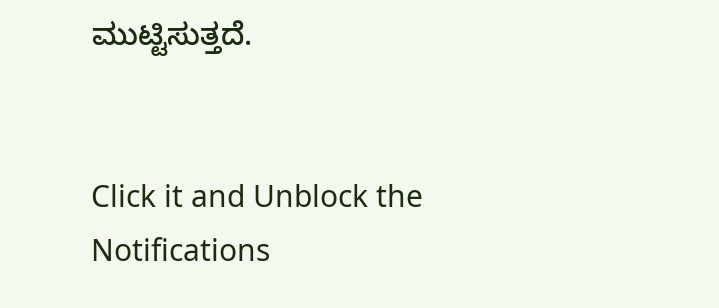ಮುಟ್ಟಿಸುತ್ತದೆ.


Click it and Unblock the Notifications